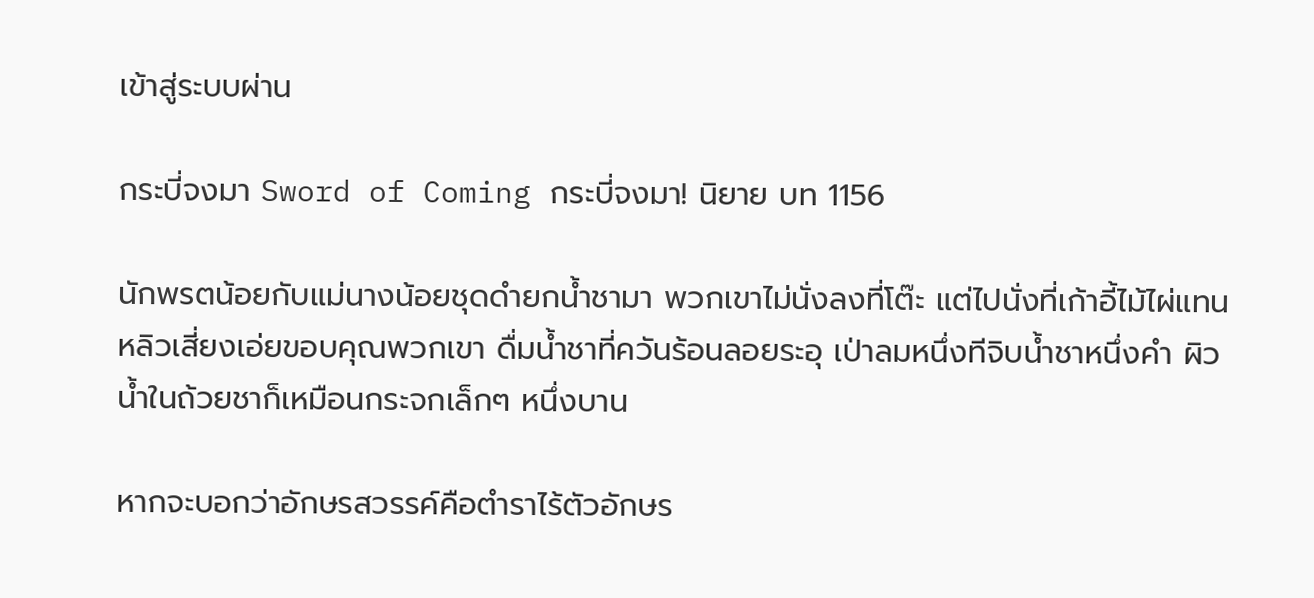เข้าสู่ระบบผ่าน

กระบี่จงมา Sword of Coming กระบี่จงมา! นิยาย บท 1156

นักพรตน้อยกับแม่นางน้อยชุดดำยกน้ำชามา พวกเขาไม่นั่งลงที่โต๊ะ แต่ไปนั่งที่เก้าอี้ไม้ไผ่แทน หลิวเสี่ยงเอ่ยขอบคุณพวกเขา ดื่มน้ำชาที่ควันร้อนลอยระอุ เป่าลมหนึ่งทีจิบน้ำชาหนึ่งคำ ผิวน้ำในถ้วยชาก็เหมือนกระจกเล็กๆ หนึ่งบาน

หากจะบอกว่าอักษรสวรรค์คือตำราไร้ตัวอักษร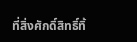ที่สิ่งศักดิ์สิทธิ์ทิ้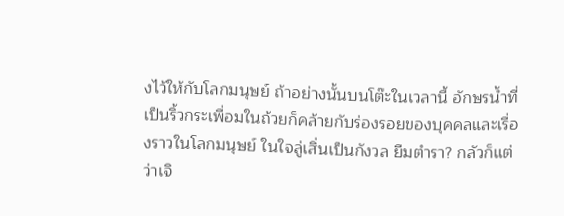งไว้ให้กับโลกมนุษย์ ถ้าอย่างนั้นบนโต๊ะในเวลานี้ อักษรน้ำที่เป็นริ้วกระเพื่อมในถ้วยก็คล้ายกับร่องรอยของบุคคลและเรื่องราวในโลกมนุษย์ ในใจลู่เสิ่นเป็นกังวล ยืมตำรา? กลัวก็แต่ว่าเจิ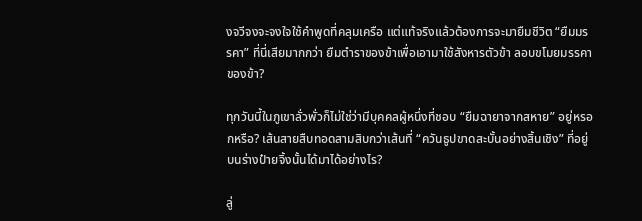งจวีจงจะจงใจใช้คำพูดที่คลุมเครือ แต่แท้จริงแล้วต้องการจะมายืมชีวิต “ยืมมรรคา” ที่นี่เสียมากกว่า ยืมตำราของข้าเพื่อเอามาใช้สังหารตัวข้า ลอบขโมยมรรคาของข้า?

ทุกวันนี้ในภูเขาลั่วพั่วก็ไม่ใช่ว่ามีบุคคลผู้หนึ่งที่ชอบ “ยืมฉายาจากสหาย” อยู่หรอกหรือ? เส้นสายสืบทอดสามสิบกว่าเส้นที่ “ควันธูปขาดสะบั้นอย่างสิ้นเชิง” ที่อยู่บนร่างป๋ายจิ้งนั้นได้มาได้อย่างไร?

ลู่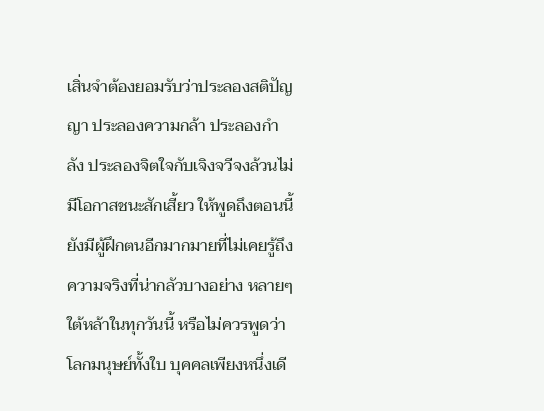เสิ่นจำต้องยอมรับว่าประลองสติปัญญา ประลองความกล้า ประลองกำลัง ประลองจิตใจกับเจิงจวีจงล้วนไม่มีโอกาสชนะสักเสี้ยว ให้พูดถึงตอนนี้ยังมีผู้ฝึกตนอีกมากมายที่ไม่เคยรู้ถึงความจริงที่น่ากลัวบางอย่าง หลายๆ ใต้หล้าในทุกวันนี้ หรือไม่ควรพูดว่าโลกมนุษย์ทั้งใบ บุคคลเพียงหนึ่งเดี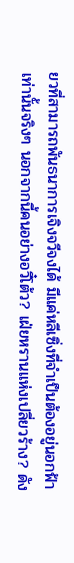ยวที่สามารถพันธนาการเจิงจวีจงได้ มีแค่หลีเซิ่งที่จำเป็นต้องอยู่นอกฟ้าเท่านั้นจริงๆ นอกจากนี้คนอย่างอวี๋โต้ว? เฝ่ยหรานแห่งเปลี่ยวร้าง? ดัง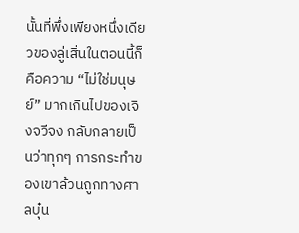นั้นที่พึ่งเพียงหนึ่งเดียวของลู่เสิ่นในตอนนี้ก็คือความ “ไม่ใช่มนุษย์” มากเกินไปของเจิงจวีจง กลับกลายเป็นว่าทุกๆ การกระทำของเขาล้วนถูกทางศาลบุ๋น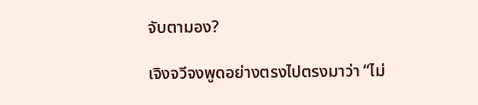จับตามอง?

เจิงจวีจงพูดอย่างตรงไปตรงมาว่า “ไม่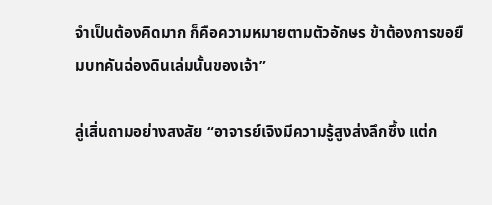จำเป็นต้องคิดมาก ก็คือความหมายตามตัวอักษร ข้าต้องการขอยืมบทคันฉ่องดินเล่มนั้นของเจ้า”

ลู่เสิ่นถามอย่างสงสัย “อาจารย์เจิงมีความรู้สูงส่งลึกซึ้ง แต่ก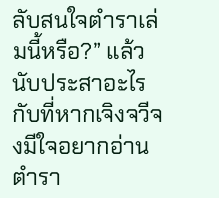ลับสนใจตำราเล่มนี้หรือ?” แล้วนับประสาอะไรกับที่หากเจิงจวีจงมีใจอยากอ่านตำรา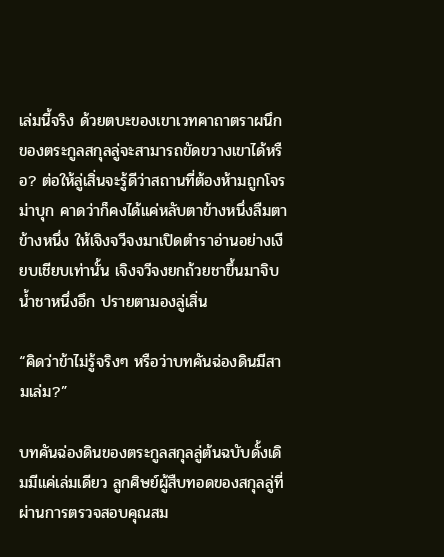เล่มนี้จริง ด้วยตบะของเขาเวทคาถาตราผนึกของตระกูลสกุลลู่จะสามารถขัดขวางเขาได้หรือ? ต่อให้ลู่เสิ่นจะรู้ดีว่าสถานที่ต้องห้ามถูกโจรม่าบุก คาดว่าก็คงได้แค่หลับตาข้างหนึ่งลืมตาข้างหนึ่ง ให้เจิงจวีจงมาเปิดตำราอ่านอย่างเงียบเชียบเท่านั้น เจิงจวีจงยกถ้วยชาขึ้นมาจิบน้ำชาหนึ่งอึก ปรายตามองลู่เสิ่น

“คิดว่าข้าไม่รู้จริงๆ หรือว่าบทคันฉ่องดินมีสามเล่ม?”

บทคันฉ่องดินของตระกูลสกุลลู่ต้นฉบับดั้งเดิมมีแค่เล่มเดียว ลูกศิษย์ผู้สืบทอดของสกุลลู่ที่ผ่านการตรวจสอบคุณสม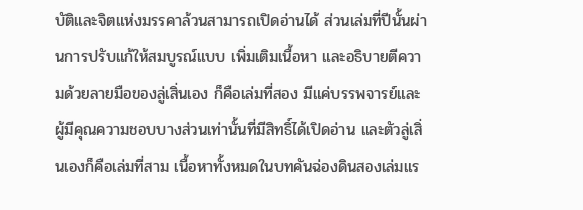บัติและจิตแห่งมรรคาล้วนสามารถเปิดอ่านได้ ส่วนเล่มที่ปีนั้นผ่านการปรับแก้ให้สมบูรณ์แบบ เพิ่มเติมเนื้อหา และอธิบายตีความด้วยลายมือของลู่เสิ่นเอง ก็คือเล่มที่สอง มีแค่บรรพจารย์และผู้มีคุณความชอบบางส่วนเท่านั้นที่มีสิทธิ์ได้เปิดอ่าน และตัวลู่เสิ่นเองก็คือเล่มที่สาม เนื้อหาทั้งหมดในบทคันฉ่องดินสองเล่มแร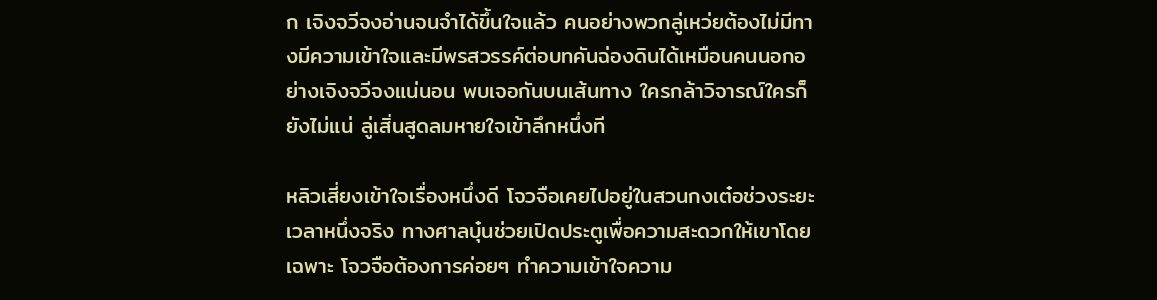ก เจิงจวีจงอ่านจนจำได้ขึ้นใจแล้ว คนอย่างพวกลู่เหว่ยต้องไม่มีทางมีความเข้าใจและมีพรสวรรค์ต่อบทคันฉ่องดินได้เหมือนคนนอกอย่างเจิงจวีจงแน่นอน พบเจอกันบนเส้นทาง ใครกล้าวิจารณ์ใครก็ยังไม่แน่ ลู่เสิ่นสูดลมหายใจเข้าลึกหนึ่งที

หลิวเสี่ยงเข้าใจเรื่องหนึ่งดี โจวจือเคยไปอยู่ในสวนกงเต๋อช่วงระยะเวลาหนึ่งจริง ทางศาลบุ๋นช่วยเปิดประตูเพื่อความสะดวกให้เขาโดยเฉพาะ โจวจือต้องการค่อยๆ ทำความเข้าใจความ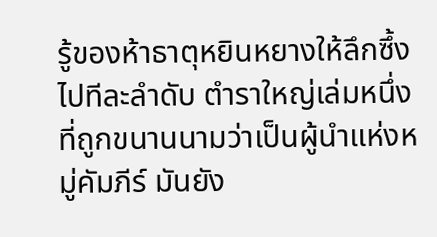รู้ของห้าธาตุหยินหยางให้ลึกซึ้งไปทีละลำดับ ตำราใหญ่เล่มหนึ่งที่ถูกขนานนามว่าเป็นผู้นำแห่งหมู่คัมภีร์ มันยัง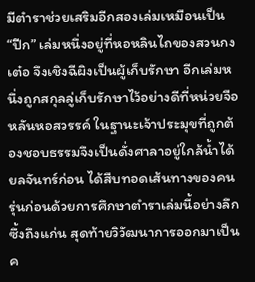มีตำราช่วยเสริมอีกสองเล่มเหมือนเป็น “ปีก” เล่มหนึ่งอยู่ที่หอหลินไถของสวนกงเต๋อ จึงเชิงฉีผิงเป็นผู้เก็บรักษา อีกเล่มหนึ่งถูกสกุลลู่เก็บรักษาไว้อย่างดีที่หน่วยจือหลันหอสวรรค์ ในฐานะเจ้าประมุขที่ถูกต้องชอบธรรมจึงเป็นดั่งศาลาอยู่ใกล้น้ำได้ยลจันทร์ก่อน ได้สืบทอดเส้นทางของคนรุ่นก่อนด้วยการศึกษาตำราเล่มนี้อย่างลึกซึ้งถึงแก่น สุดท้ายวิวัฒนาการออกมาเป็นค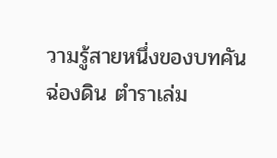วามรู้สายหนึ่งของบทคันฉ่องดิน ตำราเล่ม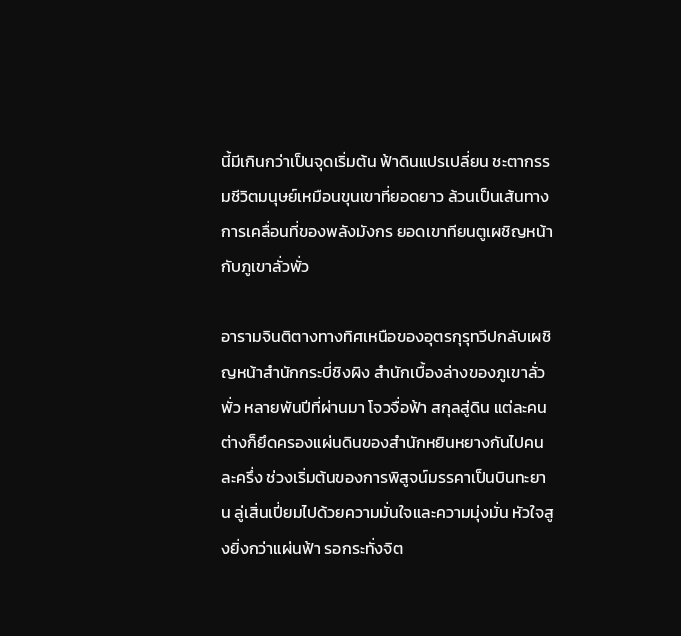นี้มีเกินกว่าเป็นจุดเริ่มต้น ฟ้าดินแปรเปลี่ยน ชะตากรรมชีวิตมนุษย์เหมือนขุนเขาที่ยอดยาว ล้วนเป็นเส้นทางการเคลื่อนที่ของพลังมังกร ยอดเขาทียนตูเผชิญหน้ากับภูเขาลั่วพั่ว

อารามจินติตางทางทิศเหนือของอุตรกุรุทวีปกลับเผชิญหน้าสำนักกระบี่ชิงผิง สำนักเบื้องล่างของภูเขาลั่วพั่ว หลายพันปีที่ผ่านมา โจวจื่อฟ้า สกุลสู่ดิน แต่ละคนต่างก็ยึดครองแผ่นดินของสำนักหยินหยางกันไปคนละครึ่ง ช่วงเริ่มต้นของการพิสูจน์มรรคาเป็นบินทะยาน ลู่เสิ่นเปี่ยมไปด้วยความมั่นใจและความมุ่งมั่น หัวใจสูงยิ่งกว่าแผ่นฟ้า รอกระทั่งจิต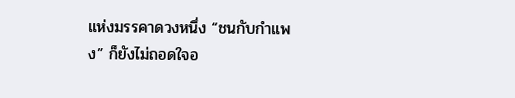แห่งมรรคาดวงหนึ่ง “ชนกับกำแพง” ก็ยังไม่ถอดใจอ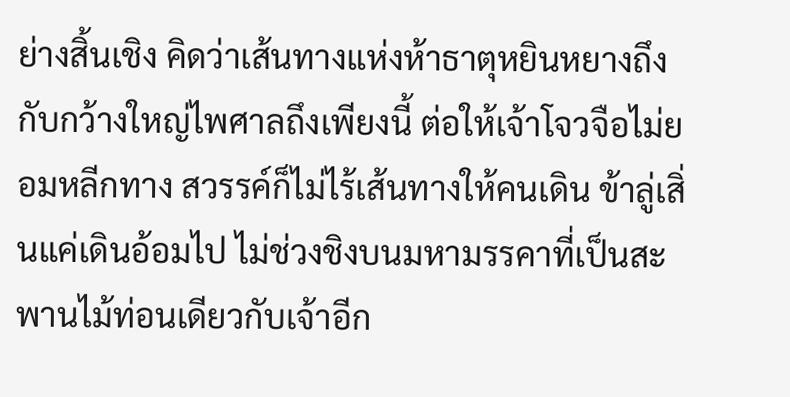ย่างสิ้นเชิง คิดว่าเส้นทางแห่งห้าธาตุหยินหยางถึงกับกว้างใหญ่ไพศาลถึงเพียงนี้ ต่อให้เจ้าโจวจือไม่ยอมหลีกทาง สวรรค์ก็ไม่ไร้เส้นทางให้คนเดิน ข้าลู่เสิ่นแค่เดินอ้อมไป ไม่ช่วงชิงบนมหามรรคาที่เป็นสะพานไม้ท่อนเดียวกับเจ้าอีก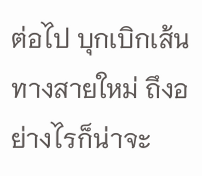ต่อไป บุกเบิกเส้นทางสายใหม่ ถึงอย่างไรก็น่าจะ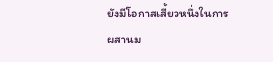ยังมีโอกาสเสี้ยวหนึ่งในการผสานม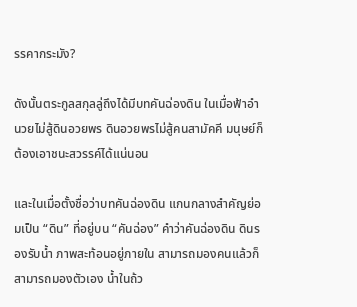รรคากระมัง?

ดังนั้นตระกูลสกุลลู่ถึงได้มีบทคันฉ่องดิน ในเมื่อฟ้าอำนวยไม่สู้ดินอวยพร ดินอวยพรไม่สู้คนสามัคคี มนุษย์ก็ต้องเอาชนะสวรรค์ได้แน่นอน

และในเมื่อตั้งชื่อว่าบทคันฉ่องดิน แกนกลางสำคัญย่อมเป็น “ดิน” ที่อยู่บน “คันฉ่อง” คำว่าคันฉ่องดิน ดินรองรับน้ำ ภาพสะท้อนอยู่ภายใน สามารถมองคนแล้วก็สามารถมองตัวเอง น้ำในถ้ว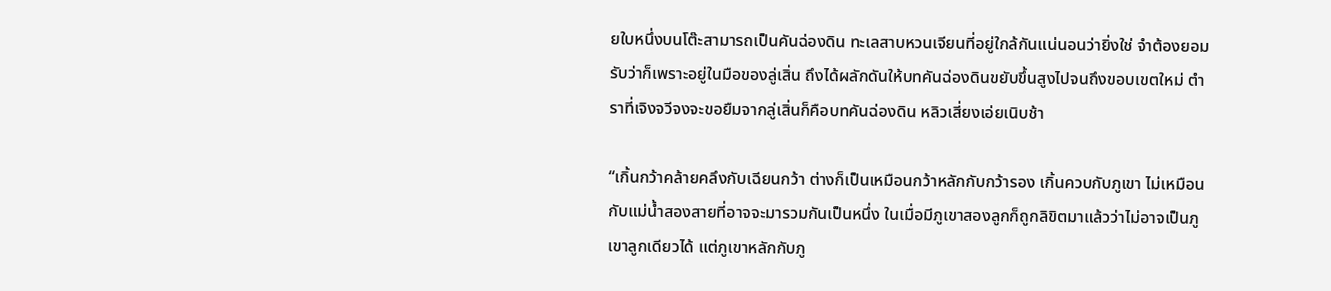ยใบหนึ่งบนโต๊ะสามารถเป็นคันฉ่องดิน ทะเลสาบหวนเจียนที่อยู่ใกล้กันแน่นอนว่ายิ่งใช่ จำต้องยอมรับว่าก็เพราะอยู่ในมือของลู่เสิ่น ถึงได้ผลักดันให้บทคันฉ่องดินขยับขึ้นสูงไปจนถึงขอบเขตใหม่ ตำราที่เจิงจวีจงจะขอยืมจากลู่เสิ่นก็คือบทคันฉ่องดิน หลิวเสี่ยงเอ่ยเนิบช้า

“เกิ้นกว้าคล้ายคลึงกับเฉียนกว้า ต่างก็เป็นเหมือนกว้าหลักกับกว้ารอง เกิ้นควบกับภูเขา ไม่เหมือนกับแม่น้ำสองสายที่อาจจะมารวมกันเป็นหนึ่ง ในเมื่อมีภูเขาสองลูกก็ถูกลิขิตมาแล้วว่าไม่อาจเป็นภูเขาลูกเดียวได้ แต่ภูเขาหลักกับภู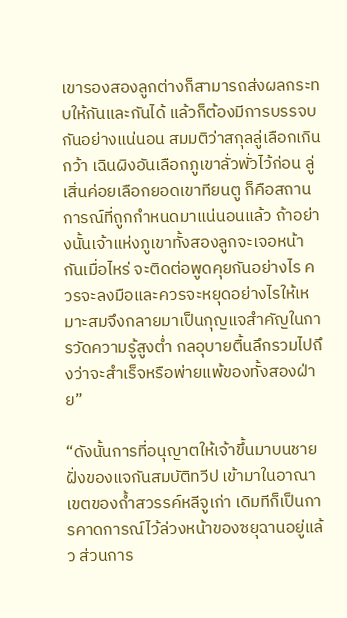เขารองสองลูกต่างก็สามารถส่งผลกระทบให้กันและกันได้ แล้วก็ต้องมีการบรรจบกันอย่างแน่นอน สมมติว่าสกุลลู่เลือกเกินกว้า เฉินผิงอันเลือกภูเขาลั่วพั่วไว้ก่อน ลู่เสิ่นค่อยเลือกยอดเขาทียนตู ก็คือสถานการณ์ที่ถูกกำหนดมาแน่นอนแล้ว ถ้าอย่างนั้นเจ้าแห่งภูเขาทั้งสองลูกจะเจอหน้ากันเมื่อไหร่ จะติดต่อพูดคุยกันอย่างไร ควรจะลงมือและควรจะหยุดอย่างไรให้เหมาะสมจึงกลายมาเป็นกุญแจสำคัญในการวัดความรู้สูงต่ำ กลอุบายตื้นลึกรวมไปถึงว่าจะสำเร็จหรือพ่ายแพ้ของทั้งสองฝ่าย”

“ดังนั้นการที่อนุญาตให้เจ้าขึ้นมาบนชายฝั่งของแจกันสมบัติทวีป เข้ามาในอาณาเขตของถ้ำสวรรค์หลีจูเก่า เดิมทีก็เป็นการคาดการณ์ไว้ล่วงหน้าของซยุฉานอยู่แล้ว ส่วนการ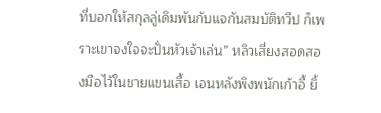ที่บอกให้สกุลลู่เดิมพันกับแจกันสมบัติทวีป ก็เพราะเขาจงใจจะปั่นหัวเจ้าเล่น” หลิวเสี่ยงสอดสองมือไว้ในชายแขนเสื้อ เอนหลังพิงพนักเก้าอี้ ยิ้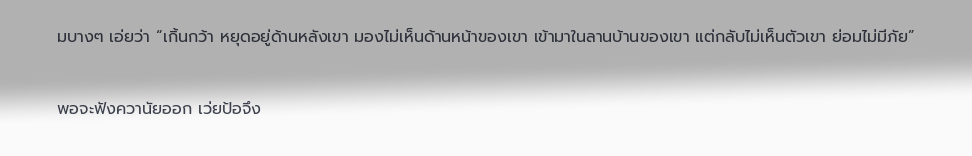มบางๆ เอ่ยว่า “เกิ้นกว้า หยุดอยู่ด้านหลังเขา มองไม่เห็นด้านหน้าของเขา เข้ามาในลานบ้านของเขา แต่กลับไม่เห็นตัวเขา ย่อมไม่มีภัย”

พอจะฟังควานัยออก เว่ยป้อจึง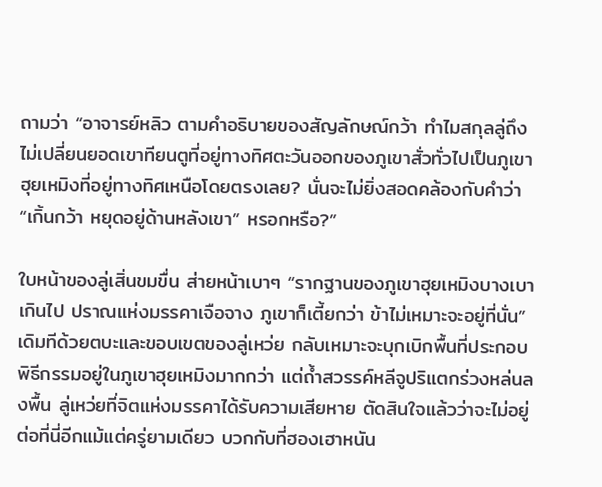ถามว่า “อาจารย์หลิว ตามคำอธิบายของสัญลักษณ์กว้า ทำไมสกุลลู่ถึงไม่เปลี่ยนยอดเขาทียนตูที่อยู่ทางทิศตะวันออกของภูเขาสั่วทั่วไปเป็นภูเขาฮุยเหมิงที่อยู่ทางทิศเหนือโดยตรงเลย? นั่นจะไม่ยิ่งสอดคล้องกับคำว่า “เกิ้นกว้า หยุดอยู่ด้านหลังเขา” หรอกหรือ?”

ใบหน้าของลู่เสิ่นขมขื่น ส่ายหน้าเบาๆ “รากฐานของภูเขาฮุยเหมิงบางเบาเกินไป ปราณแห่งมรรคาเจือจาง ภูเขาก็เตี้ยกว่า ข้าไม่เหมาะจะอยู่ที่นั่น” เดิมทีด้วยตบะและขอบเขตของลู่เหว่ย กลับเหมาะจะบุกเบิกพื้นที่ประกอบพิธีกรรมอยู่ในภูเขาฮุยเหมิงมากกว่า แต่ถ้ำสวรรค์หลีจูปริแตกร่วงหล่นลงพื้น ลู่เหว่ยที่จิตแห่งมรรคาได้รับความเสียหาย ตัดสินใจแล้วว่าจะไม่อยู่ต่อที่นี่อีกแม้แต่ครู่ยามเดียว บวกกับที่ฮองเฮาหนัน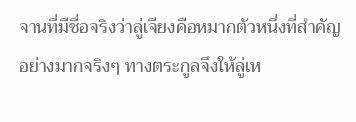จานที่มีชื่อจริงว่าลู่เจียงคือหมากตัวหนึ่งที่สำคัญอย่างมากจริงๆ ทางตระกูลจึงให้ลู่เห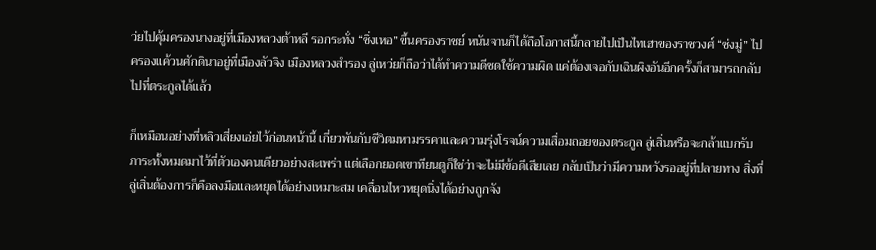ว่ยไปคุ้มครองนางอยู่ที่เมืองหลวงต้าหลี รอกระทั่ง “ซิ่งเหอ” ขึ้นครองราชย์ หนันจานก็ได้ถือโอกาสนี้กลายไปเป็นไทเฮาของราชวงศ์ “ซ่งมู่” ไปครองแค้วนศักดินาอยู่ที่เมืองลัวจิง เมืองหลวงสำรอง ลู่เหว่ยก็ถือว่าได้ทำความดีชดใช้ความผิด แค่ต้องเจอกับเฉินผิงอันอีกครั้งก็สามารถกลับไปที่ตระกูลได้แล้ว

ก็เหมือนอย่างที่หลิวเสี่ยงเอ่ยไว้ก่อนหน้านี้ เกี่ยวพันกับชีวิตมหามรรคาและความรุ่งโรจน์ความเสื่อมถอยของตระกูล ลู่เสิ่นหรือจะกล้าแบกรับภาระทั้งหมดมาไว้ที่ตัวเองคนเดียวอย่างสะเพร่า แต่เลือกยอดเขาทียนตูก็ใช่ว่าจะไม่มีข้อดีเสียเลย กลับเป็นว่ามีความหวังรออยู่ที่ปลายทาง สิ่งที่ลู่เสิ่นต้องการก็คือลงมือและหยุดได้อย่างเหมาะสม เคลื่อนไหวหยุดนิ่งได้อย่างถูกจัง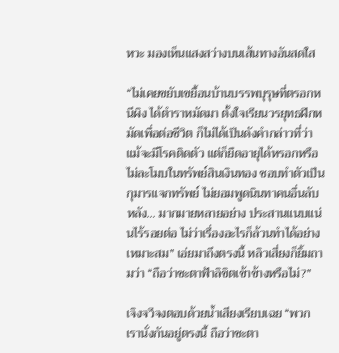หวะ มองเห็นแสงสว่างบนเส้นทางอันสดใส

“ไม่เคยขยับเขยื้อนบ้านบรรพบุรุษที่ตรอกหนีผิง ได้ตำราหมัดมา ตั้งใจเรียนวรยุทธฝึกหมัดเพื่อต่อชีวิต ก็ไม่ได้เป็นดังคำกล่าวที่ว่าแม้จะมีโรคติดตัว แต่ก็ยืดอายุได้หรอกหรือ ไม่ละโมบในทรัพย์สินเงินทอง ชอบทำตัวเป็นกุมารแจกทรัพย์ ไม่ยอมพูดนินทาคนอื่นลับหลัง… มากมายหลายอย่าง ประสานแนบแน่นไร้รอยต่อ ไม่ว่าเรื่องอะไรก็ล้วนทำได้อย่างเหมาะสม” เอ่ยมาถึงตรงนี้ หลิวเสี่ยงก็ยิ้มถามว่า “ถือว่าชะตาฟ้าลิขิตเข้าข้างหรือไม่?”

เจิงจวีจงตอบด้วยน้ำเสียงเรียบเฉย “พวกเรานั่งกันอยู่ตรงนี้ ถือว่าชะตา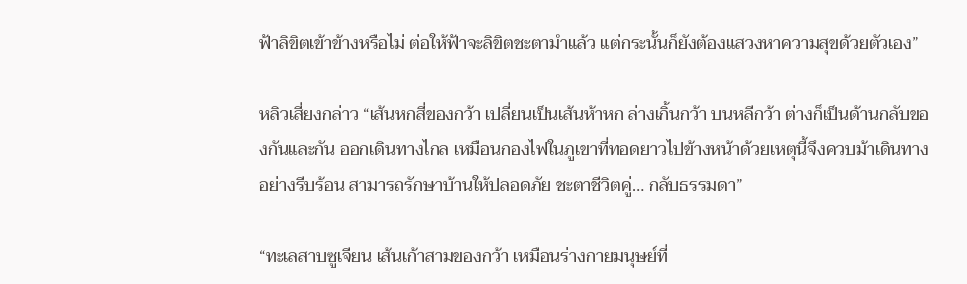ฟ้าลิขิตเข้าข้างหรือไม่ ต่อให้ฟ้าจะลิขิตชะตามำแล้ว แต่กระนั้นก็ยังต้องแสวงหาความสุขด้วยตัวเอง”

หลิวเสี่ยงกล่าว “เส้นหกสี่ของกว้า เปลี่ยนเป็นเส้นห้าหก ล่างเกิ้นกว้า บนหลีกว้า ต่างก็เป็นด้านกลับของกันและกัน ออกเดินทางไกล เหมือนกองไฟในภูเขาที่ทอดยาวไปข้างหน้าด้วยเหตุนี้จึงควบม้าเดินทางอย่างรีบร้อน สามารถรักษาบ้านให้ปลอดภัย ชะตาชีวิตคู่… กลับธรรมดา”

“ทะเลสาบซูเจียน เส้นเก้าสามของกว้า เหมือนร่างกายมนุษย์ที่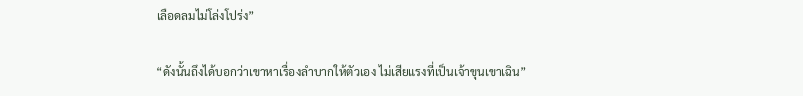เลือดลมไม่โล่งโปร่ง”

“ดังนั้นถึงได้บอกว่าเขาหาเรื่องลำบากให้ตัวเอง ไม่เสียแรงที่เป็นเจ้าขุนเขาเฉิน”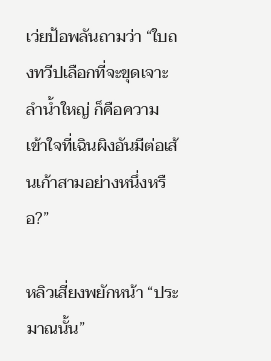เว่ยป้อพลันถามว่า “ใบถงทวีปเลือกที่จะขุดเจาะลำน้ำใหญ่ ก็คือความเข้าใจที่เฉินผิงอันมีต่อเส้นเก้าสามอย่างหนึ่งหรือ?”

หลิวเสี่ยงพยักหน้า “ประมาณนั้น”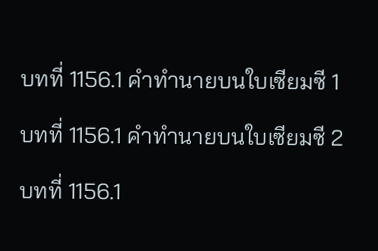บทที่ 1156.1 คำทำนายบนใบเซียมซี 1

บทที่ 1156.1 คำทำนายบนใบเซียมซี 2

บทที่ 1156.1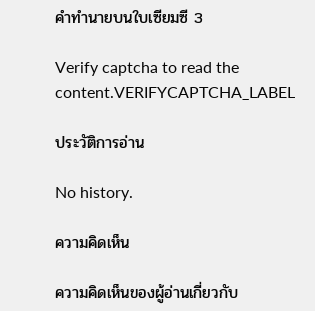คำทำนายบนใบเซียมซี 3

Verify captcha to read the content.VERIFYCAPTCHA_LABEL

ประวัติการอ่าน

No history.

ความคิดเห็น

ความคิดเห็นของผู้อ่านเกี่ยวกับ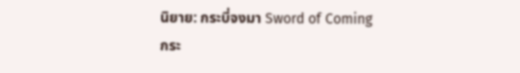นิยาย: กระบี่จงมา Sword of Coming กระ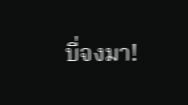บี่จงมา!